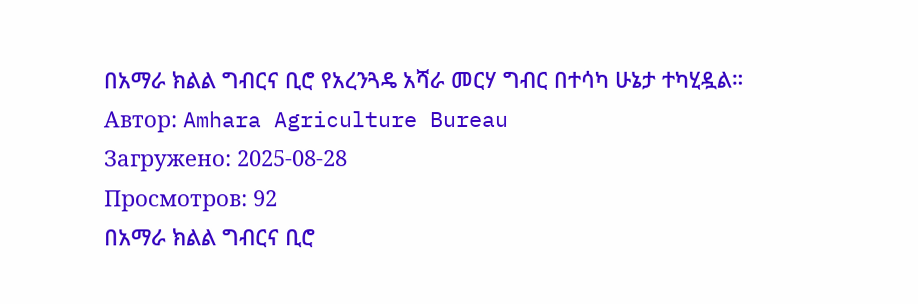በአማራ ክልል ግብርና ቢሮ የአረንጓዴ አሻራ መርሃ ግብር በተሳካ ሁኔታ ተካሂዷል።
Автор: Amhara Agriculture Bureau
Загружено: 2025-08-28
Просмотров: 92
በአማራ ክልል ግብርና ቢሮ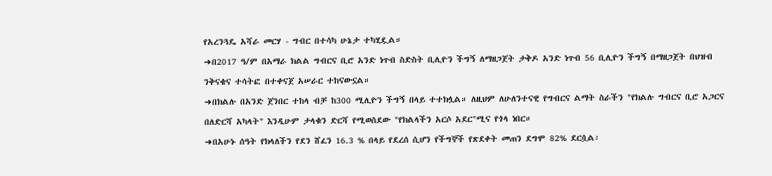የአረንጓዴ አሻራ መርሃ - ግብር በተሳካ ሁኔታ ተካሂዷል።
➜በ2017 ዓ/ም በአማራ ክልል ግብርና ቢሮ አንድ ነጥብ ስድስት ቢሊዮን ችግኝ ለማዘጋጀት ታቅዶ አንድ ነጥብ 56 ቢሊዮን ችግኝ በማዘጋጀት በህዝብ ንቅናቄና ተሳትፎ በተቀናጀ አሠራር ተከናውኗል።
➜በክልሉ በአንድ ጀንበር ተከላ ብቻ ከ300 ሚሊዮን ችግኝ በላይ ተተክሏል። ለዚህም ለሁለንተናዊ የግብርና ልማት ስራችን "የክልሉ ግብርና ቢሮ አጋርና በለድርሻ አካላት" እንዲሁም ታላቁን ድርሻ የሚወስደው "የክልላችን አርሶ አደር"ሚና የጎላ ነበር።
➜በአሁኑ ሰዓት የክላለችን የደን ሸፈን 16.3 % በላይ የደረሰ ሲሆን የችግኞች የጽደቀት መጠን ደግሞ 82% ደርሷል፡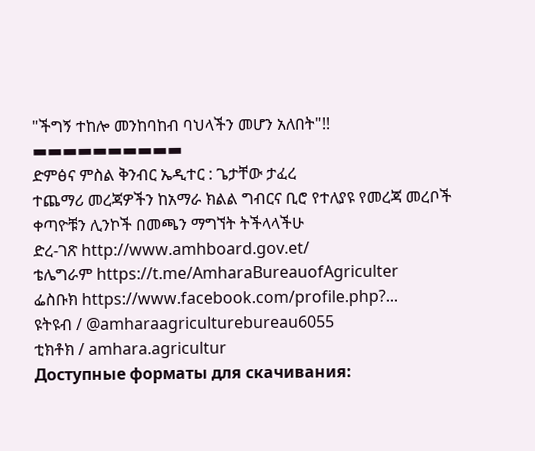"ችግኝ ተከሎ መንከባከብ ባህላችን መሆን አለበት"!!
▬▬▬▬▬▬▬▬▬▬
ድምፅና ምስል ቅንብር ኤዲተር : ጌታቸው ታፈረ
ተጨማሪ መረጃዎችን ከአማራ ክልል ግብርና ቢሮ የተለያዩ የመረጃ መረቦች ቀጣዮቹን ሊንኮች በመጫን ማግኘት ትችላላችሁ
ድረ-ገጽ http://www.amhboard.gov.et/
ቴሌግራም https://t.me/AmharaBureauofAgriculter
ፌስቡክ https://www.facebook.com/profile.php?...
ዩትዩብ / @amharaagriculturebureau6055
ቲክቶክ / amhara.agricultur
Доступные форматы для скачивания: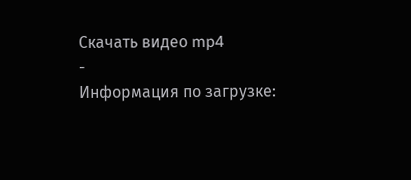Скачать видео mp4
-
Информация по загрузке: